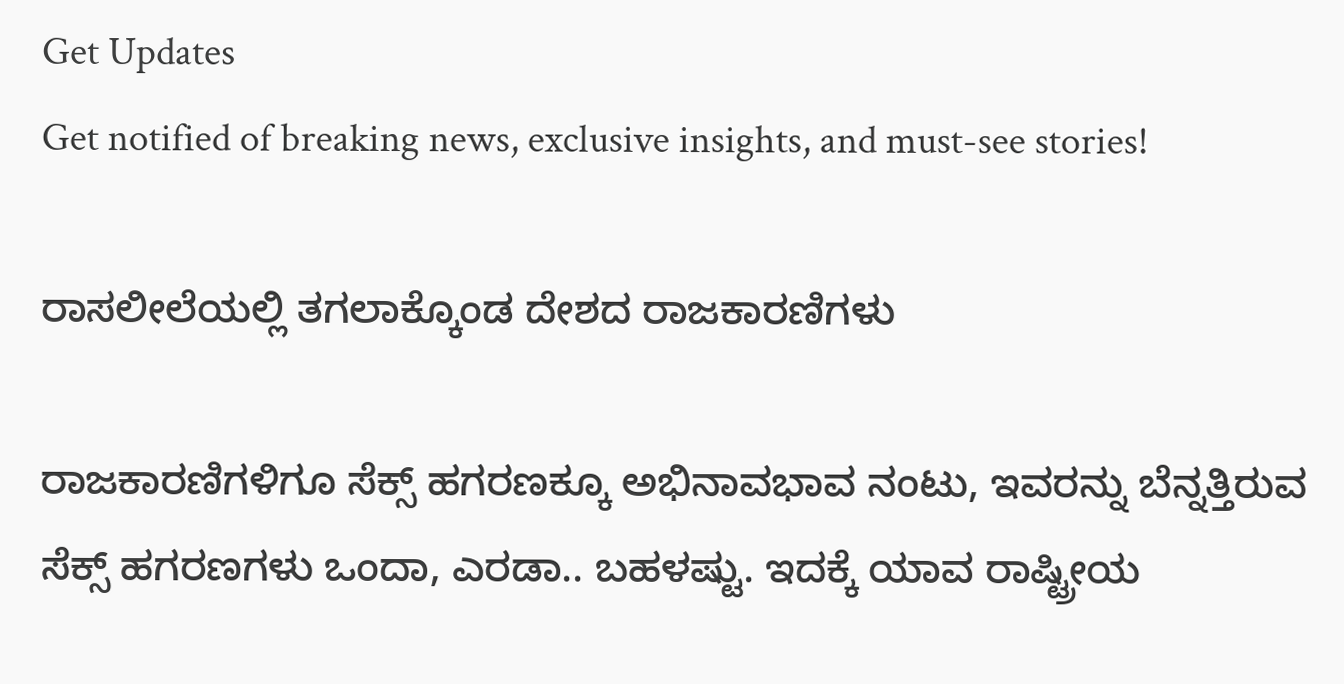Get Updates
Get notified of breaking news, exclusive insights, and must-see stories!

ರಾಸಲೀಲೆಯಲ್ಲಿ ತಗಲಾಕ್ಕೊಂಡ ದೇಶದ ರಾಜಕಾರಣಿಗಳು

ರಾಜಕಾರಣಿಗಳಿಗೂ ಸೆಕ್ಸ್ ಹಗರಣಕ್ಕೂ ಅಭಿನಾವಭಾವ ನಂಟು, ಇವರನ್ನು ಬೆನ್ನತ್ತಿರುವ ಸೆಕ್ಸ್ ಹಗರಣಗಳು ಒಂದಾ, ಎರಡಾ.. ಬಹಳಷ್ಟು. ಇದಕ್ಕೆ ಯಾವ ರಾಷ್ಟ್ರೀಯ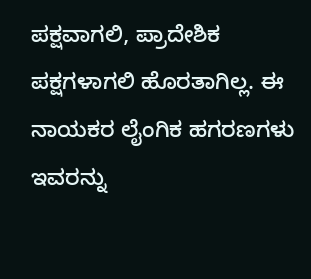ಪಕ್ಷವಾಗಲಿ, ಪ್ರಾದೇಶಿಕ ಪಕ್ಷಗಳಾಗಲಿ ಹೊರತಾಗಿಲ್ಲ. ಈ ನಾಯಕರ ಲೈಂಗಿಕ ಹಗರಣಗಳು ಇವರನ್ನು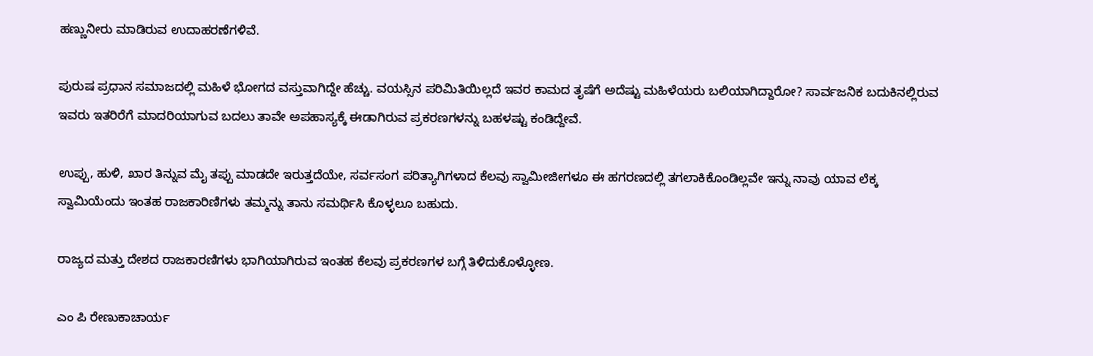ಹಣ್ಣುನೀರು ಮಾಡಿರುವ ಉದಾಹರಣೆಗಳಿವೆ.

ಪುರುಷ ಪ್ರಧಾನ ಸಮಾಜದಲ್ಲಿ ಮಹಿಳೆ ಭೋಗದ ವಸ್ತುವಾಗಿದ್ದೇ ಹೆಚ್ಚು. ವಯಸ್ಸಿನ ಪರಿಮಿತಿಯಿಲ್ಲದೆ ಇವರ ಕಾಮದ ತೃಷೆಗೆ ಅದೆಷ್ಟು ಮಹಿಳೆಯರು ಬಲಿಯಾಗಿದ್ದಾರೋ? ಸಾರ್ವಜನಿಕ ಬದುಕಿನಲ್ಲಿರುವ ಇವರು ಇತರಿರೆಗೆ ಮಾದರಿಯಾಗುವ ಬದಲು ತಾವೇ ಅಪಹಾಸ್ಯಕ್ಕೆ ಈಡಾಗಿರುವ ಪ್ರಕರಣಗಳನ್ನು ಬಹಳಷ್ಟು ಕಂಡಿದ್ದೇವೆ.

ಉಪ್ಪು, ಹುಳಿ, ಖಾರ ತಿನ್ನುವ ಮೈ ತಪ್ಪು ಮಾಡದೇ ಇರುತ್ತದೆಯೇ, ಸರ್ವಸಂಗ ಪರಿತ್ಯಾಗಿಗಳಾದ ಕೆಲವು ಸ್ವಾಮೀಜೀಗಳೂ ಈ ಹಗರಣದಲ್ಲಿ ತಗಲಾಕಿಕೊಂಡಿಲ್ಲವೇ ಇನ್ನು ನಾವು ಯಾವ ಲೆಕ್ಕ ಸ್ವಾಮಿಯೆಂದು ಇಂತಹ ರಾಜಕಾರಿಣಿಗಳು ತಮ್ಮನ್ನು ತಾನು ಸಮರ್ಥಿಸಿ ಕೊಳ್ಳಲೂ ಬಹುದು.

ರಾಜ್ಯದ ಮತ್ತು ದೇಶದ ರಾಜಕಾರಣಿಗಳು ಭಾಗಿಯಾಗಿರುವ ಇಂತಹ ಕೆಲವು ಪ್ರಕರಣಗಳ ಬಗ್ಗೆ ತಿಳಿದುಕೊಳ್ಳೋಣ.

ಎಂ ಪಿ ರೇಣುಕಾಚಾರ್ಯ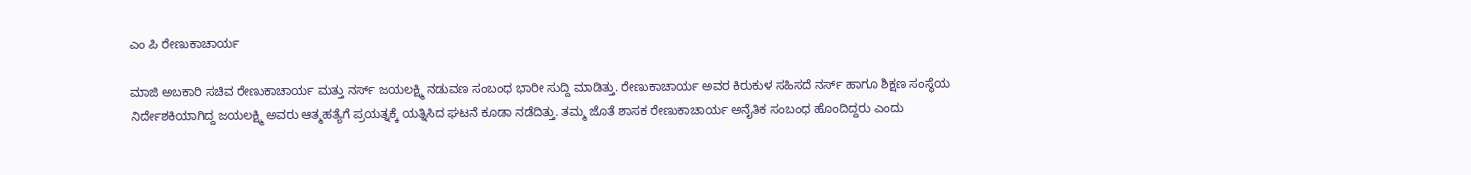ಎಂ ಪಿ ರೇಣುಕಾಚಾರ್ಯ

ಮಾಜಿ ಅಬಕಾರಿ ಸಚಿವ ರೇಣುಕಾಚಾರ್ಯ ಮತ್ತು ನರ್ಸ್ ಜಯಲಕ್ಷ್ಮಿ ನಡುವಣ ಸಂಬಂಧ ಭಾರೀ ಸುದ್ದಿ ಮಾಡಿತ್ತು. ರೇಣುಕಾಚಾರ್ಯ ಅವರ ಕಿರುಕುಳ ಸಹಿಸದೆ ನರ್ಸ್ ಹಾಗೂ ಶಿಕ್ಷಣ ಸಂಸ್ಥೆಯ ನಿರ್ದೇಶಕಿಯಾಗಿದ್ದ ಜಯಲಕ್ಷ್ಮಿ ಅವರು ಆತ್ಮಹತ್ಯೆಗೆ ಪ್ರಯತ್ನಕ್ಕೆ ಯತ್ನಿಸಿದ ಘಟನೆ ಕೂಡಾ ನಡೆದಿತ್ತು. ತಮ್ಮ ಜೊತೆ ಶಾಸಕ ರೇಣುಕಾಚಾರ್ಯ ಅನೈತಿಕ ಸಂಬಂಧ ಹೊಂದಿದ್ದರು ಎಂದು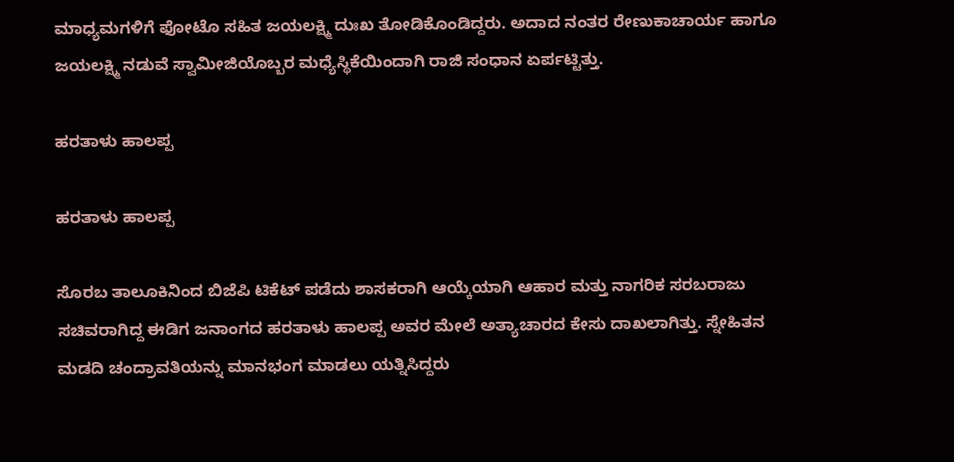ಮಾಧ್ಯಮಗಳಿಗೆ ಫೋಟೊ ಸಹಿತ ಜಯಲಕ್ಷ್ಮಿ ದುಃಖ ತೋಡಿಕೊಂಡಿದ್ದರು. ಅದಾದ ನಂತರ ರೇಣುಕಾಚಾರ್ಯ ಹಾಗೂ ಜಯಲಕ್ಷ್ಮಿ ನಡುವೆ ಸ್ವಾಮೀಜಿಯೊಬ್ಬರ ಮಧ್ಯೆಸ್ಥಿಕೆಯಿಂದಾಗಿ ರಾಜಿ ಸಂಧಾನ ಏರ್ಪಟ್ಟಿತ್ತು.

ಹರತಾಳು ಹಾಲಪ್ಪ

ಹರತಾಳು ಹಾಲಪ್ಪ

ಸೊರಬ ತಾಲೂಕಿನಿಂದ ಬಿಜೆಪಿ ಟಿಕೆಟ್ ಪಡೆದು ಶಾಸಕರಾಗಿ ಆಯ್ಕೆಯಾಗಿ ಆಹಾರ ಮತ್ತು ನಾಗರಿಕ ಸರಬರಾಜು ಸಚಿವರಾಗಿದ್ದ ಈಡಿಗ ಜನಾಂಗದ ಹರತಾಳು ಹಾಲಪ್ಪ ಅವರ ಮೇಲೆ ಅತ್ಯಾಚಾರದ ಕೇಸು ದಾಖಲಾಗಿತ್ತು. ಸ್ನೇಹಿತನ ಮಡದಿ ಚಂದ್ರಾವತಿಯನ್ನು ಮಾನಭಂಗ ಮಾಡಲು ಯತ್ನಿಸಿದ್ದರು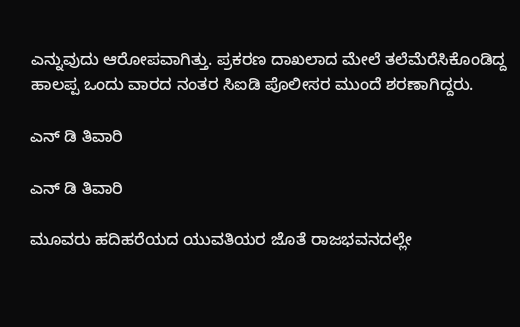ಎನ್ನುವುದು ಆರೋಪವಾಗಿತ್ತು. ಪ್ರಕರಣ ದಾಖಲಾದ ಮೇಲೆ ತಲೆಮೆರೆಸಿಕೊಂಡಿದ್ದ ಹಾಲಪ್ಪ ಒಂದು ವಾರದ ನಂತರ ಸಿಐಡಿ ಪೊಲೀಸರ ಮುಂದೆ ಶರಣಾಗಿದ್ದರು.

ಎನ್ ಡಿ ತಿವಾರಿ

ಎನ್ ಡಿ ತಿವಾರಿ

ಮೂವರು ಹದಿಹರೆಯದ ಯುವತಿಯರ ಜೊತೆ ರಾಜಭವನದಲ್ಲೇ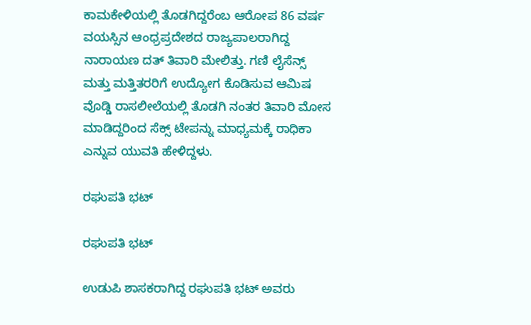ಕಾಮಕೇಳಿಯಲ್ಲಿ ತೊಡಗಿದ್ದರೆಂಬ ಆರೋಪ 86 ವರ್ಷ ವಯಸ್ಸಿನ ಆಂಧ್ರಪ್ರದೇಶದ ರಾಜ್ಯಪಾಲರಾಗಿದ್ದ ನಾರಾಯಣ ದತ್ ತಿವಾರಿ ಮೇಲಿತ್ತು. ಗಣಿ ಲೈಸೆನ್ಸ್ ಮತ್ತು ಮತ್ತಿತರರಿಗೆ ಉದ್ಯೋಗ ಕೊಡಿಸುವ ಆಮಿಷ ವೊಡ್ಡಿ ರಾಸಲೀಲೆಯಲ್ಲಿ ತೊಡಗಿ ನಂತರ ತಿವಾರಿ ಮೋಸ ಮಾಡಿದ್ದರಿಂದ ಸೆಕ್ಸ್ ಟೇಪನ್ನು ಮಾಧ್ಯಮಕ್ಕೆ ರಾಧಿಕಾ ಎನ್ನುವ ಯುವತಿ ಹೇಳಿದ್ದಳು.

ರಘುಪತಿ ಭಟ್

ರಘುಪತಿ ಭಟ್

ಉಡುಪಿ ಶಾಸಕರಾಗಿದ್ದ ರಘುಪತಿ ಭಟ್ ಅವರು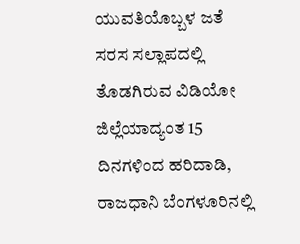ಯುವತಿಯೊಬ್ಬಳ ಜತೆ ಸರಸ ಸಲ್ಲಾಪದಲ್ಲಿ ತೊಡಗಿರುವ ವಿಡಿಯೋ ಜಿಲ್ಲೆಯಾದ್ಯಂತ 15 ದಿನಗಳಿಂದ ಹರಿದಾಡಿ,
ರಾಜಧಾನಿ ಬೆಂಗಳೂರಿನಲ್ಲಿ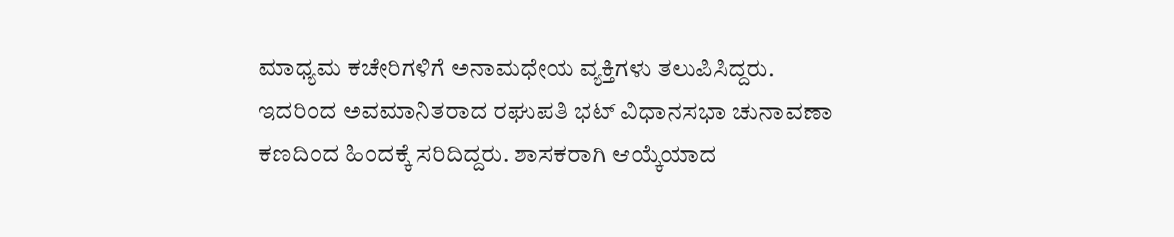ಮಾಧ್ಯಮ ಕಚೇರಿಗಳಿಗೆ ಅನಾಮಧೇಯ ವ್ಯಕ್ತಿಗಳು ತಲುಪಿಸಿದ್ದರು. ಇದರಿಂದ ಅವಮಾನಿತರಾದ ರಘುಪತಿ ಭಟ್ ವಿಧಾನಸಭಾ ಚುನಾವಣಾ ಕಣದಿಂದ ಹಿಂದಕ್ಕೆ ಸರಿದಿದ್ದರು. ಶಾಸಕರಾಗಿ ಆಯ್ಕೆಯಾದ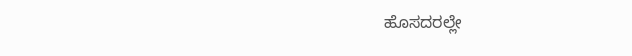ಹೊಸದರಲ್ಲೇ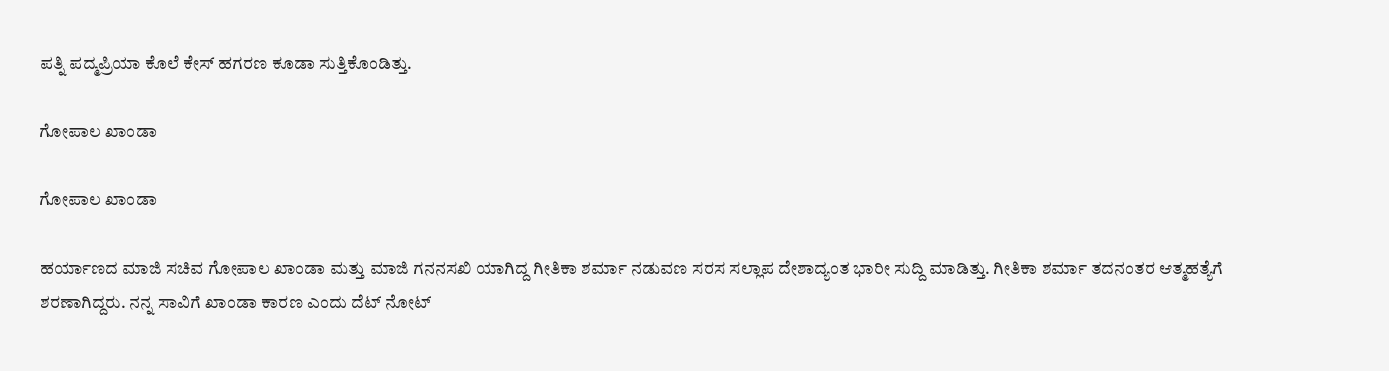ಪತ್ನಿ ಪದ್ಮಪ್ರಿಯಾ ಕೊಲೆ ಕೇಸ್ ಹಗರಣ ಕೂಡಾ ಸುತ್ತಿಕೊಂಡಿತ್ತು.

ಗೋಪಾಲ ಖಾಂಡಾ

ಗೋಪಾಲ ಖಾಂಡಾ

ಹರ್ಯಾಣದ ಮಾಜಿ ಸಚಿವ ಗೋಪಾಲ ಖಾಂಡಾ ಮತ್ತು ಮಾಜಿ ಗನನಸಖಿ ಯಾಗಿದ್ದ ಗೀತಿಕಾ ಶರ್ಮಾ ನಡುವಣ ಸರಸ ಸಲ್ಲಾಪ ದೇಶಾದ್ಯಂತ ಭಾರೀ ಸುದ್ದಿ ಮಾಡಿತ್ತು. ಗೀತಿಕಾ ಶರ್ಮಾ ತದನಂತರ ಆತ್ಮಹತ್ಯೆಗೆ ಶರಣಾಗಿದ್ದರು. ನನ್ನ ಸಾವಿಗೆ ಖಾಂಡಾ ಕಾರಣ ಎಂದು ದೆಟ್ ನೋಟ್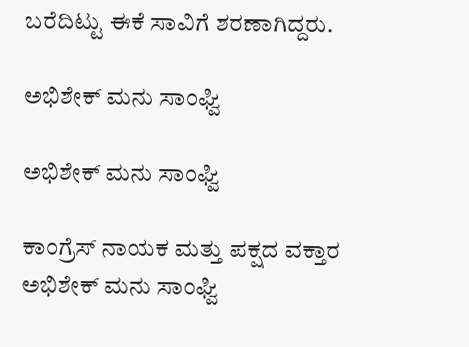ಬರೆದಿಟ್ಟು ಈಕೆ ಸಾವಿಗೆ ಶರಣಾಗಿದ್ದರು.

ಅಭಿಶೇಕ್ ಮನು ಸಾಂಘ್ವಿ

ಅಭಿಶೇಕ್ ಮನು ಸಾಂಘ್ವಿ

ಕಾಂಗ್ರೆಸ್ ನಾಯಕ ಮತ್ತು ಪಕ್ಷದ ವಕ್ತಾರ ಅಭಿಶೇಕ್ ಮನು ಸಾಂಘ್ವಿ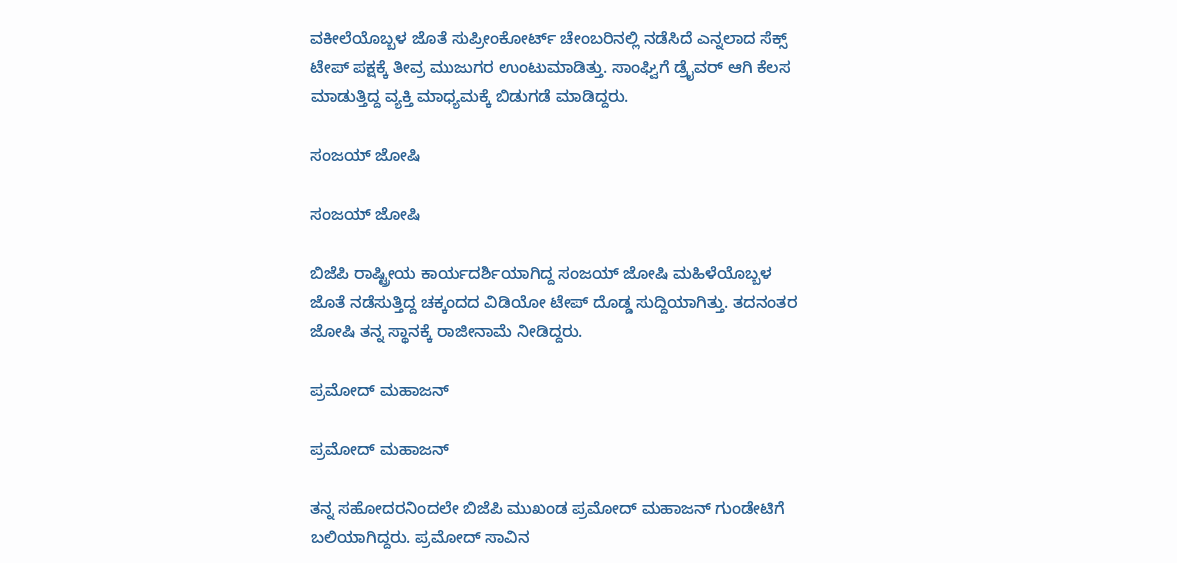ವಕೀಲೆಯೊಬ್ಬಳ ಜೊತೆ ಸುಪ್ರೀಂಕೋರ್ಟ್ ಚೇಂಬರಿನಲ್ಲಿ ನಡೆಸಿದೆ ಎನ್ನಲಾದ ಸೆಕ್ಸ್ ಟೇಪ್ ಪಕ್ಷಕ್ಕೆ ತೀವ್ರ ಮುಜುಗರ ಉಂಟುಮಾಡಿತ್ತು. ಸಾಂಘ್ವಿಗೆ ಡ್ರೈವರ್ ಆಗಿ ಕೆಲಸ ಮಾಡುತ್ತಿದ್ದ ವ್ಯಕ್ತಿ ಮಾಧ್ಯಮಕ್ಕೆ ಬಿಡುಗಡೆ ಮಾಡಿದ್ದರು.

ಸಂಜಯ್ ಜೋಷಿ

ಸಂಜಯ್ ಜೋಷಿ

ಬಿಜೆಪಿ ರಾಷ್ಟ್ರೀಯ ಕಾರ್ಯದರ್ಶಿಯಾಗಿದ್ದ ಸಂಜಯ್ ಜೋಷಿ ಮಹಿಳೆಯೊಬ್ಬಳ ಜೊತೆ ನಡೆಸುತ್ತಿದ್ದ ಚಕ್ಕಂದದ ವಿಡಿಯೋ ಟೇಪ್ ದೊಡ್ಡ ಸುದ್ದಿಯಾಗಿತ್ತು. ತದನಂತರ ಜೋಷಿ ತನ್ನ ಸ್ಥಾನಕ್ಕೆ ರಾಜೀನಾಮೆ ನೀಡಿದ್ದರು.

ಪ್ರಮೋದ್ ಮಹಾಜನ್

ಪ್ರಮೋದ್ ಮಹಾಜನ್

ತನ್ನ ಸಹೋದರನಿಂದಲೇ ಬಿಜೆಪಿ ಮುಖಂಡ ಪ್ರಮೋದ್ ಮಹಾಜನ್ ಗುಂಡೇಟಿಗೆ ಬಲಿಯಾಗಿದ್ದರು. ಪ್ರಮೋದ್ ಸಾವಿನ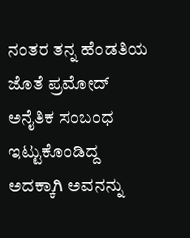ನಂತರ ತನ್ನ ಹೆಂಡತಿಯ ಜೊತೆ ಪ್ರಮೋದ್ ಅನೈತಿಕ ಸಂಬಂಧ ಇಟ್ಟುಕೊಂಡಿದ್ದ ಅದಕ್ಕಾಗಿ ಅವನನ್ನು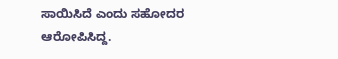ಸಾಯಿಸಿದೆ ಎಂದು ಸಹೋದರ ಆರೋಪಿಸಿದ್ದ.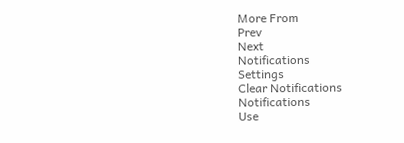More From
Prev
Next
Notifications
Settings
Clear Notifications
Notifications
Use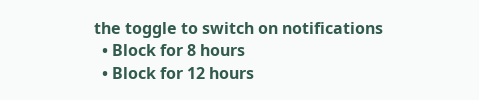the toggle to switch on notifications
  • Block for 8 hours
  • Block for 12 hours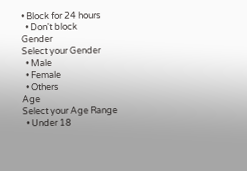• Block for 24 hours
  • Don't block
Gender
Select your Gender
  • Male
  • Female
  • Others
Age
Select your Age Range
  • Under 18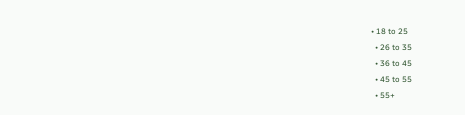• 18 to 25
  • 26 to 35
  • 36 to 45
  • 45 to 55
  • 55+